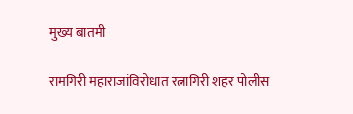मुख्य बातमी

रामगिरी महाराजांविरोधात रत्नागिरी शहर पोलीस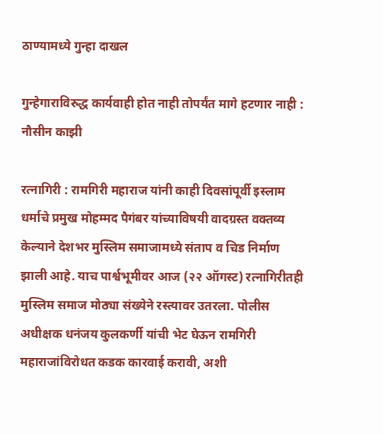ठाण्यामध्ये गुन्हा दाखल

गुन्हेगाराविरुद्ध कार्यवाही होत नाही तोपर्यंत मागे हटणार नाही : नौसीन काझी

रत्नागिरी : रामगिरी महाराज यांनी काही दिवसांपूर्वी इस्लाम धर्माचे प्रमुख मोहम्मद पैगंबर यांच्याविषयी वादग्रस्त वक्तव्य केल्याने देशभर मुस्लिम समाजामध्ये संताप व चिड निर्माण झाली आहे. याच पार्श्वभूमीवर आज (२२ ऑगस्ट) रत्नागिरीतही मुस्लिम समाज मोठ्या संख्येने रस्त्यावर उतरला. पोलीस अधीक्षक धनंजय कुलकर्णी यांची भेट घेऊन रामगिरी महाराजांविरोधत कडक कारवाई करावी, अशी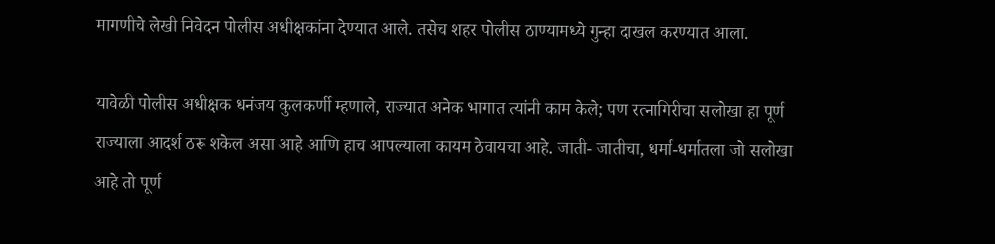मागणीचे लेखी निवेदन पोलीस अधीक्षकांना देण्यात आले. तसेच शहर पोलीस ठाण्यामध्ये गुन्हा दाखल करण्यात आला.

यावेळी पोलीस अधीक्षक धनंजय कुलकर्णी म्हणाले, राज्यात अनेक भागात त्यांनी काम केले; पण रत्नागिरीचा सलोखा हा पूर्ण राज्याला आदर्श ठरू शकेल असा आहे आणि हाच आपल्याला कायम ठेवायचा आहे. जाती- जातीचा, धर्मा-धर्मातला जो सलोखा आहे तो पूर्ण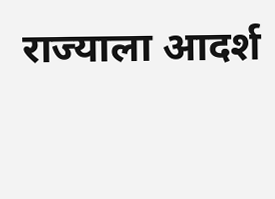राज्याला आदर्श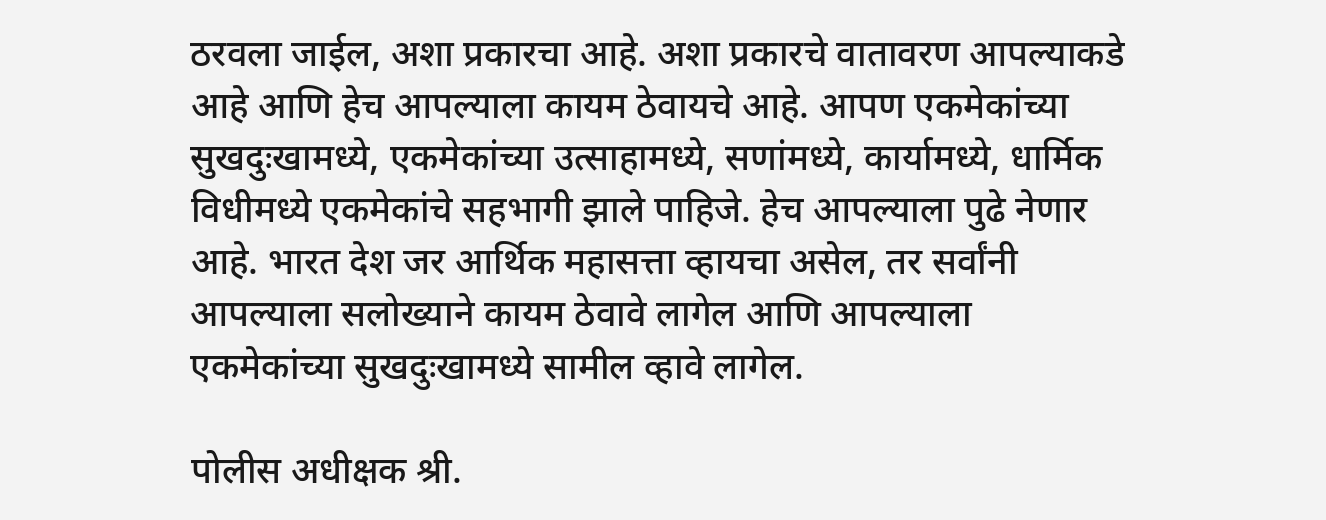ठरवला जाईल, अशा प्रकारचा आहे. अशा प्रकारचे वातावरण आपल्याकडे आहे आणि हेच आपल्याला कायम ठेवायचे आहे. आपण एकमेकांच्या सुखदुःखामध्ये, एकमेकांच्या उत्साहामध्ये, सणांमध्ये, कार्यामध्ये, धार्मिक विधीमध्ये एकमेकांचे सहभागी झाले पाहिजे. हेच आपल्याला पुढे नेणार आहे. भारत देश जर आर्थिक महासत्ता व्हायचा असेल, तर सर्वांनी आपल्याला सलोख्याने कायम ठेवावे लागेल आणि आपल्याला एकमेकांच्या सुखदुःखामध्ये सामील व्हावे लागेल.

पोलीस अधीक्षक श्री.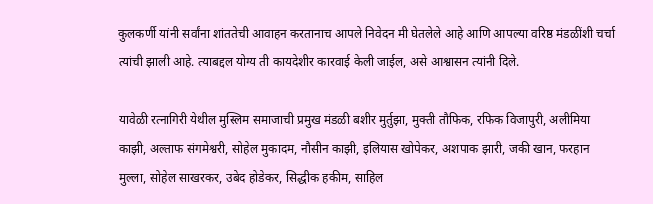कुलकर्णी यांनी सर्वांना शांततेची आवाहन करतानाच आपले निवेदन मी घेतलेले आहे आणि आपल्या वरिष्ठ मंडळींशी चर्चा त्यांची झाली आहे. त्याबद्दल योग्य ती कायदेशीर कारवाई केली जाईल, असे आश्वासन त्यांनी दिले.

यावेळी रत्नागिरी येथील मुस्लिम समाजाची प्रमुख मंडळी बशीर मुर्तुझा, मुक्ती तौफिक, रफिक विजापुरी, अलीमिया काझी, अल्ताफ संगमेश्वरी, सोहेल मुकादम, नौसीन काझी, इलियास खोपेकर, अशपाक झारी, जकी खान, फरहान मुल्ला, सोहेल साखरकर, उबेद होडेकर, सिद्धीक हकीम, साहिल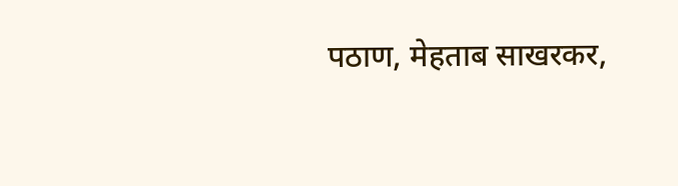पठाण, मेहताब साखरकर,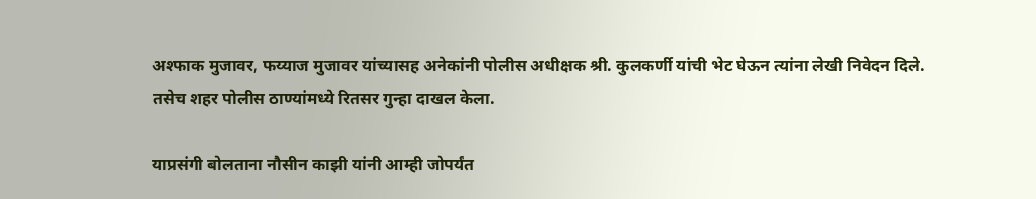अश्फाक मुजावर, फय्याज मुजावर यांच्यासह अनेकांनी पोलीस अधीक्षक श्री. कुलकर्णी यांची भेट घेऊन त्यांना लेखी निवेदन दिले. तसेच शहर पोलीस ठाण्यांमध्ये रितसर गुन्हा दाखल केला.

याप्रसंगी बोलताना नौसीन काझी यांनी आम्ही जोपर्यंत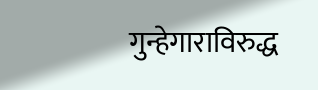गुन्हेगाराविरुद्ध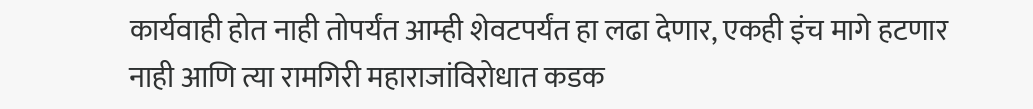कार्यवाही होत नाही तोपर्यंत आम्ही शेवटपर्यंत हा लढा देणार, एकही इंच मागे हटणार नाही आणि त्या रामगिरी महाराजांविरोधात कडक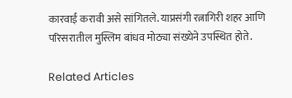कारवाई करावी असे सांगितले. याप्रसंगी रत्नागिरी शहर आणि परिसरातील मुस्लिम बांधव मोठ्या संख्येने उपस्थित होते.

Related Articles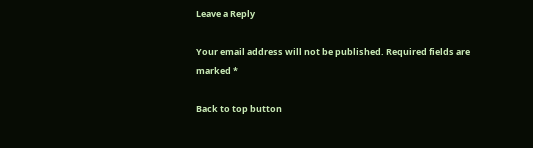Leave a Reply

Your email address will not be published. Required fields are marked *

Back to top button